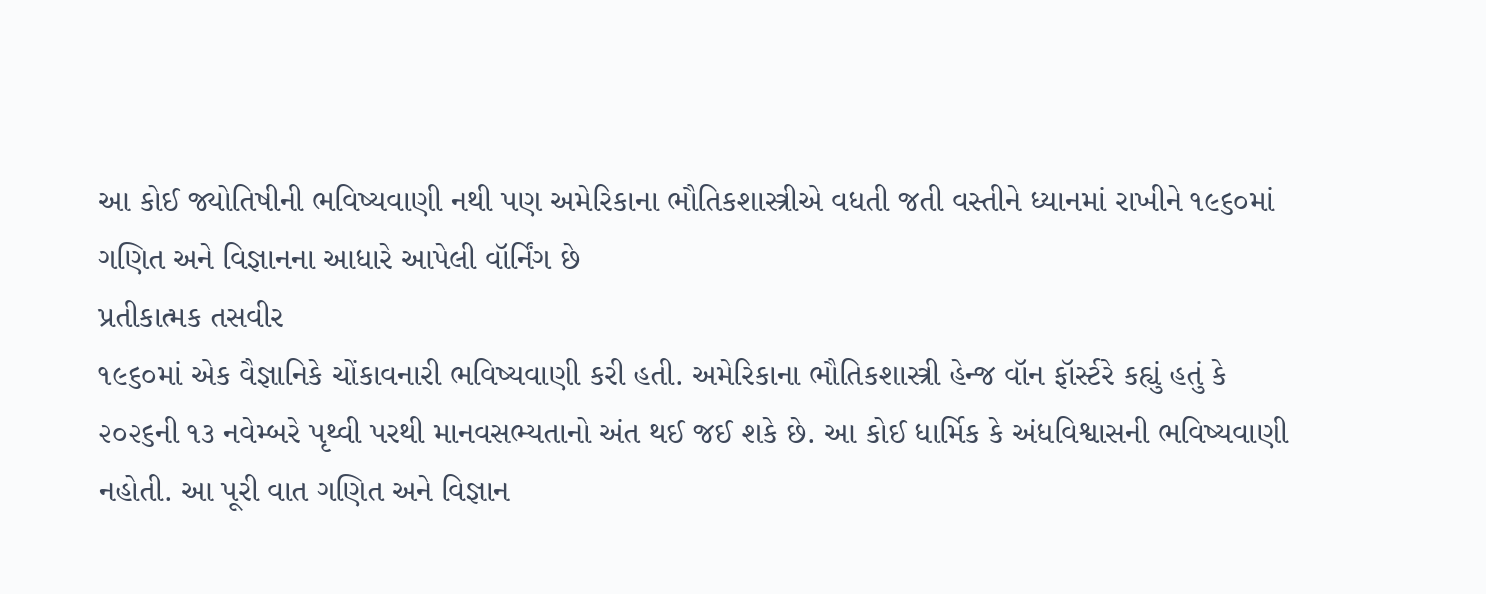આ કોઈ જ્યોતિષીની ભવિષ્યવાણી નથી પણ અમેરિકાના ભૌતિકશાસ્ત્રીએ વધતી જતી વસ્તીને ધ્યાનમાં રાખીને ૧૯૬૦માં ગણિત અને વિજ્ઞાનના આધારે આપેલી વૉર્નિંગ છે
પ્રતીકાત્મક તસવીર
૧૯૬૦માં એક વૈજ્ઞાનિકે ચોંકાવનારી ભવિષ્યવાણી કરી હતી. અમેરિકાના ભૌતિકશાસ્ત્રી હેન્જ વૉન ફૉર્સ્ટરે કહ્યું હતું કે ૨૦૨૬ની ૧૩ નવેમ્બરે પૃથ્વી પરથી માનવસભ્યતાનો અંત થઈ જઈ શકે છે. આ કોઈ ધાર્મિક કે અંધવિશ્વાસની ભવિષ્યવાણી નહોતી. આ પૂરી વાત ગણિત અને વિજ્ઞાન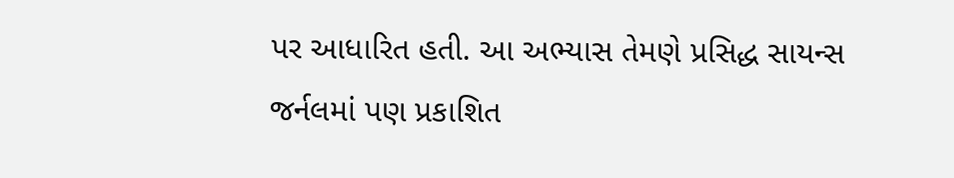પર આધારિત હતી. આ અભ્યાસ તેમણે પ્રસિદ્ધ સાયન્સ જર્નલમાં પણ પ્રકાશિત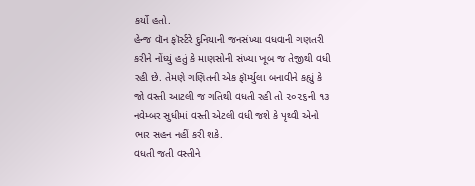કર્યો હતો.
હેન્જ વૉન ફૉર્સ્ટરે દુનિયાની જનસંખ્યા વધવાની ગણતરી કરીને નોંધ્યું હતું કે માણસોની સંખ્યા ખૂબ જ તેજીથી વધી રહી છે. તેમણે ગણિતની એક ફૉર્મ્યુલા બનાવીને કહ્યું કે જો વસ્તી આટલી જ ગતિથી વધતી રહી તો ૨૦૨૬ની ૧૩ નવેમ્બર સુધીમાં વસ્તી એટલી વધી જશે કે પૃથ્વી એનો ભાર સહન નહીં કરી શકે.
વધતી જતી વસ્તીને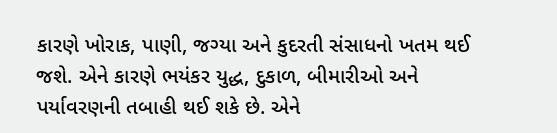કારણે ખોરાક, પાણી, જગ્યા અને કુદરતી સંસાધનો ખતમ થઈ જશે. એને કારણે ભયંકર યુદ્ધ, દુકાળ, બીમારીઓ અને પર્યાવરણની તબાહી થઈ શકે છે. એને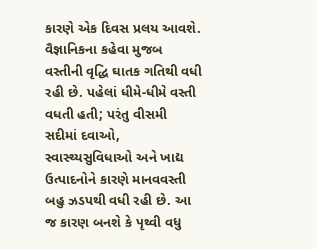કારણે એક દિવસ પ્રલય આવશે. વૈજ્ઞાનિકના કહેવા મુજબ વસ્તીની વૃદ્ધિ ઘાતક ગતિથી વધી રહી છે. પહેલાં ધીમે-ધીમે વસ્તી વધતી હતી; પરંતુ વીસમી સદીમાં દવાઓ, સ્વાસ્થ્યસુવિધાઓ અને ખાદ્ય ઉત્પાદનોને કારણે માનવવસ્તી બહુ ઝડપથી વધી રહી છે. આ જ કારણ બનશે કે પૃથ્વી વધુ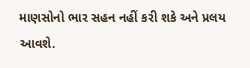માણસોનો ભાર સહન નહીં કરી શકે અને પ્રલય આવશે.